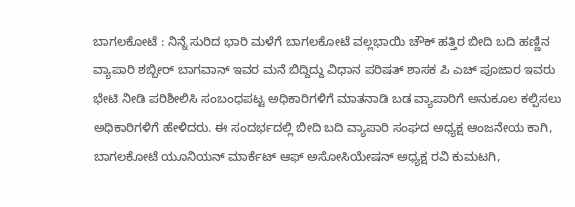ಬಾಗಲಕೋಟೆ : ನಿನ್ನೆ ಸುರಿದ ಭಾರಿ ಮಳೆಗೆ ಬಾಗಲಕೋಟೆ ವಲ್ಲಭಾಯಿ ಚೌಕ್ ಹತ್ತಿರ ಬೀದಿ ಬದಿ ಹಣ್ಣಿನ ವ್ಯಾಪಾರಿ ಶಬ್ಬೀರ್ ಬಾಗವಾನ್ ಇವರ ಮನೆ ಬಿದ್ದಿದ್ದು ವಿಧಾನ ಪರಿಷತ್ ಶಾಸಕ ಪಿ ಎಚ್ ಪೂಜಾರ ಇವರು ಭೇಟಿ ನೀಡಿ ಪರಿಶೀಲಿಸಿ ಸಂಬಂಧಪಟ್ಟ ಅಧಿಕಾರಿಗಳಿಗೆ ಮಾತನಾಡಿ ಬಡ ವ್ಯಾಪಾರಿಗೆ ಅನುಕೂಲ ಕಲ್ಪಿಸಲು ಅಧಿಕಾರಿಗಳಿಗೆ ಹೇಳಿದರು. ಈ ಸಂದರ್ಭದಲ್ಲಿ ಬೀದಿ ಬದಿ ವ್ಯಾಪಾರಿ ಸಂಘದ ಅಧ್ಯಕ್ಷ ಆಂಜನೇಯ ಕಾಗಿ, ಬಾಗಲಕೋಟೆ ಯೂನಿಯನ್ ಮಾರ್ಕೆಟ್ ಆಫ್ ಅಸೋಸಿಯೇಷನ್ ಅಧ್ಯಕ್ಷ ರವಿ ಕುಮಟಗಿ,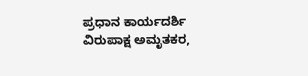ಪ್ರಧಾನ ಕಾರ್ಯದರ್ಶಿ ವಿರುಪಾಕ್ಷ ಅಮೃತಕರ,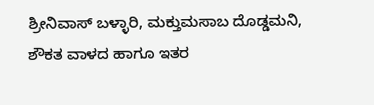ಶ್ರೀನಿವಾಸ್ ಬಳ್ಳಾರಿ, ಮಕ್ತುಮಸಾಬ ದೊಡ್ಡಮನಿ, ಶೌಕತ ವಾಳದ ಹಾಗೂ ಇತರ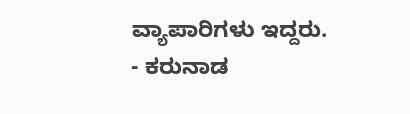ವ್ಯಾಪಾರಿಗಳು ಇದ್ದರು.
- ಕರುನಾಡ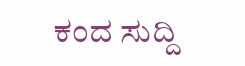ಕಂದ ಸುದ್ದಿ